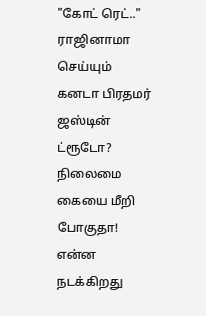"கோட் ரெட்.." ராஜினாமா செய்யும் கனடா பிரதமர் ஜஸ்டின் ட்ரூடோ? நிலைமை கையை மீறி போகுதா! என்ன நடக்கிறது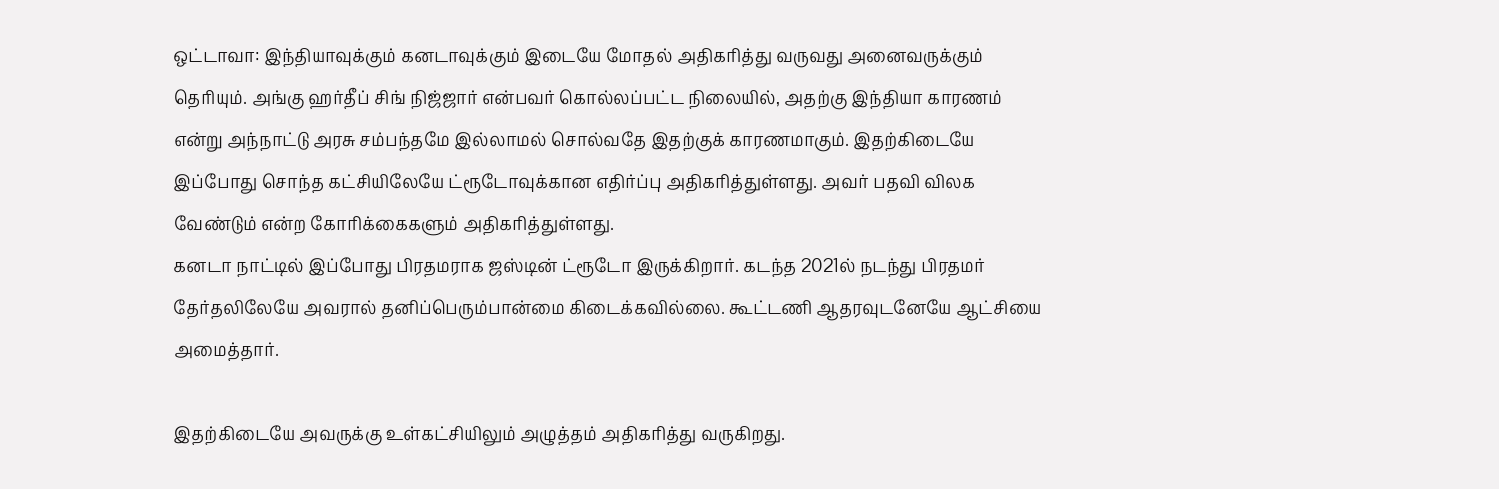ஒட்டாவா: இந்தியாவுக்கும் கனடாவுக்கும் இடையே மோதல் அதிகரித்து வருவது அனைவருக்கும் தெரியும். அங்கு ஹர்தீப் சிங் நிஜ்ஜார் என்பவர் கொல்லப்பட்ட நிலையில், அதற்கு இந்தியா காரணம் என்று அந்நாட்டு அரசு சம்பந்தமே இல்லாமல் சொல்வதே இதற்குக் காரணமாகும். இதற்கிடையே இப்போது சொந்த கட்சியிலேயே ட்ரூடோவுக்கான எதிர்ப்பு அதிகரித்துள்ளது. அவர் பதவி விலக வேண்டும் என்ற கோரிக்கைகளும் அதிகரித்துள்ளது.
கனடா நாட்டில் இப்போது பிரதமராக ஜஸ்டின் ட்ரூடோ இருக்கிறார். கடந்த 2021ல் நடந்து பிரதமர் தேர்தலிலேயே அவரால் தனிப்பெரும்பான்மை கிடைக்கவில்லை. கூட்டணி ஆதரவுடனேயே ஆட்சியை அமைத்தார்.

இதற்கிடையே அவருக்கு உள்கட்சியிலும் அழுத்தம் அதிகரித்து வருகிறது.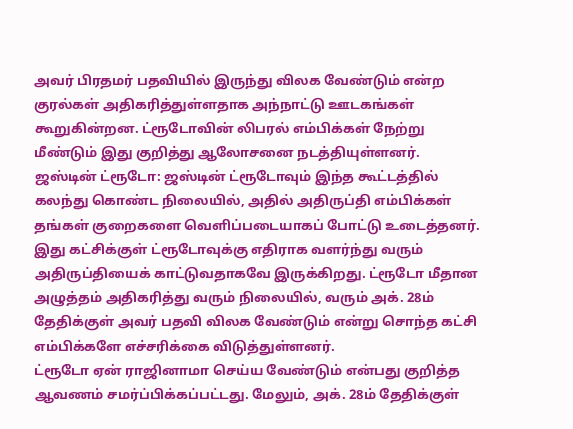அவர் பிரதமர் பதவியில் இருந்து விலக வேண்டும் என்ற குரல்கள் அதிகரித்துள்ளதாக அந்நாட்டு ஊடகங்கள் கூறுகின்றன. ட்ரூடோவின் லிபரல் எம்பிக்கள் நேற்று மீண்டும் இது குறித்து ஆலோசனை நடத்தியுள்ளனர்.
ஜஸ்டின் ட்ரூடோ: ஜஸ்டின் ட்ரூடோவும் இந்த கூட்டத்தில் கலந்து கொண்ட நிலையில், அதில் அதிருப்தி எம்பிக்கள் தங்கள் குறைகளை வெளிப்படையாகப் போட்டு உடைத்தனர். இது கட்சிக்குள் ட்ரூடோவுக்கு எதிராக வளர்ந்து வரும் அதிருப்தியைக் காட்டுவதாகவே இருக்கிறது. ட்ரூடோ மீதான அழுத்தம் அதிகரித்து வரும் நிலையில், வரும் அக். 28ம் தேதிக்குள் அவர் பதவி விலக வேண்டும் என்று சொந்த கட்சி எம்பிக்களே எச்சரிக்கை விடுத்துள்ளனர்.
ட்ரூடோ ஏன் ராஜினாமா செய்ய வேண்டும் என்பது குறித்த ஆவணம் சமர்ப்பிக்கப்பட்டது. மேலும், அக். 28ம் தேதிக்குள்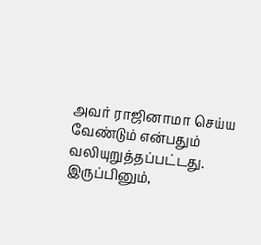அவர் ராஜினாமா செய்ய வேண்டும் என்பதும் வலியுறுத்தப்பட்டது. இருப்பினும்,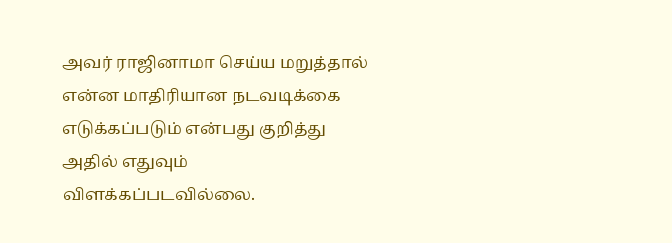அவர் ராஜினாமா செய்ய மறுத்தால் என்ன மாதிரியான நடவடிக்கை எடுக்கப்படும் என்பது குறித்து அதில் எதுவும் விளக்கப்படவில்லை.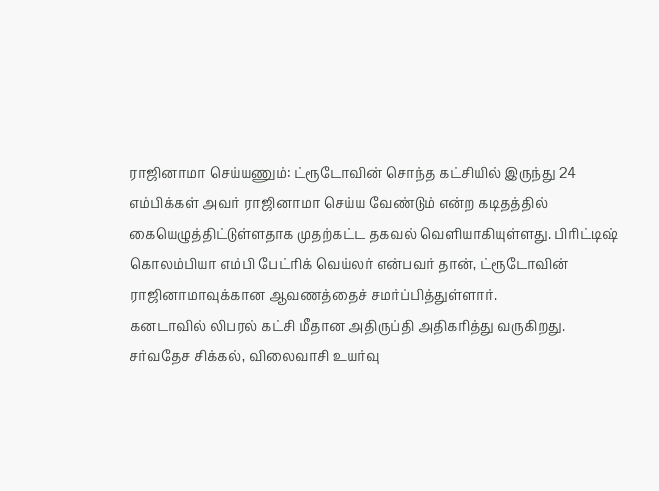ராஜினாமா செய்யணும்: ட்ரூடோவின் சொந்த கட்சியில் இருந்து 24 எம்பிக்கள் அவர் ராஜினாமா செய்ய வேண்டும் என்ற கடிதத்தில் கையெழுத்திட்டுள்ளதாக முதற்கட்ட தகவல் வெளியாகியுள்ளது. பிரிட்டிஷ் கொலம்பியா எம்பி பேட்ரிக் வெய்லர் என்பவர் தான், ட்ரூடோவின் ராஜினாமாவுக்கான ஆவணத்தைச் சமர்ப்பித்துள்ளார்.
கனடாவில் லிபரல் கட்சி மீதான அதிருப்தி அதிகரித்து வருகிறது. சர்வதேச சிக்கல், விலைவாசி உயர்வு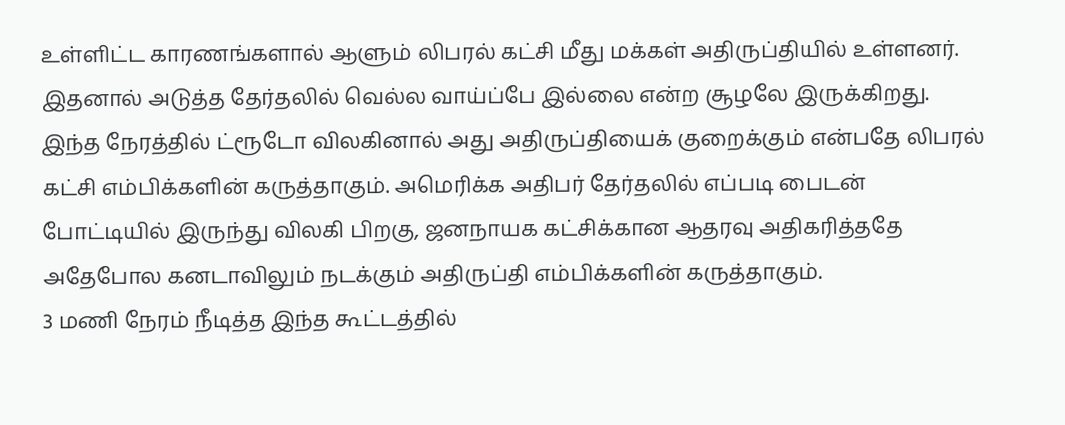உள்ளிட்ட காரணங்களால் ஆளும் லிபரல் கட்சி மீது மக்கள் அதிருப்தியில் உள்ளனர். இதனால் அடுத்த தேர்தலில் வெல்ல வாய்ப்பே இல்லை என்ற சூழலே இருக்கிறது. இந்த நேரத்தில் ட்ரூடோ விலகினால் அது அதிருப்தியைக் குறைக்கும் என்பதே லிபரல் கட்சி எம்பிக்களின் கருத்தாகும். அமெரிக்க அதிபர் தேர்தலில் எப்படி பைடன் போட்டியில் இருந்து விலகி பிறகு, ஜனநாயக கட்சிக்கான ஆதரவு அதிகரித்ததே அதேபோல கனடாவிலும் நடக்கும் அதிருப்தி எம்பிக்களின் கருத்தாகும்.
3 மணி நேரம் நீடித்த இந்த கூட்டத்தில்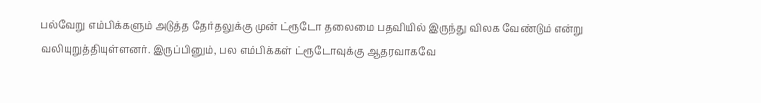பல்வேறு எம்பிக்களும் அடுத்த தேர்தலுக்கு முன் ட்ரூடோ தலைமை பதவியில் இருந்து விலக வேண்டும் என்று வலியுறுத்தியுள்ளனர். இருப்பினும், பல எம்பிக்கள் ட்ரூடோவுக்கு ஆதரவாகவே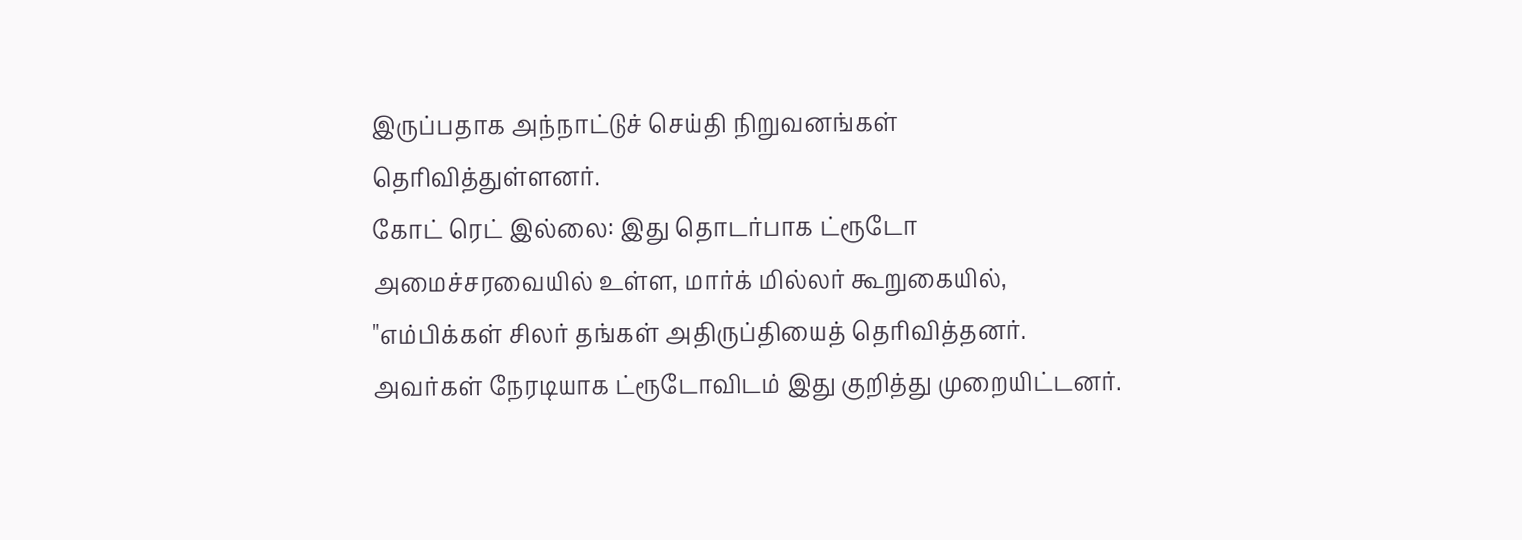இருப்பதாக அந்நாட்டுச் செய்தி நிறுவனங்கள் தெரிவித்துள்ளனர்.
கோட் ரெட் இல்லை: இது தொடர்பாக ட்ரூடோ அமைச்சரவையில் உள்ள, மார்க் மில்லர் கூறுகையில், "எம்பிக்கள் சிலர் தங்கள் அதிருப்தியைத் தெரிவித்தனர். அவர்கள் நேரடியாக ட்ரூடோவிடம் இது குறித்து முறையிட்டனர்.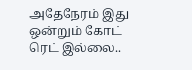அதேநேரம் இது ஒன்றும் கோட் ரெட் இல்லை..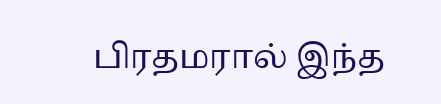பிரதமரால் இந்த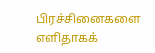பிரச்சினைகளை எளிதாகக்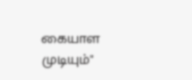கையாள முடியும்"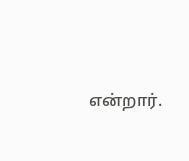என்றார்.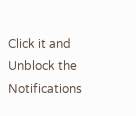Click it and Unblock the Notifications